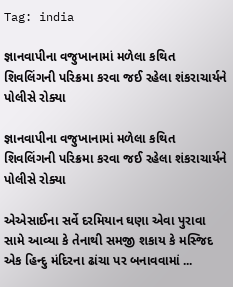Tag: india

જ્ઞાનવાપીના વજુખાનામાં મળેલા કથિત શિવલિંગની પરિક્રમા કરવા જઈ રહેલા શંકરાચાર્યને પોલીસે રોક્યા

જ્ઞાનવાપીના વજુખાનામાં મળેલા કથિત શિવલિંગની પરિક્રમા કરવા જઈ રહેલા શંકરાચાર્યને પોલીસે રોક્યા

એએસાઈના સર્વે દરમિયાન ઘણા એવા પુરાવા સામે આવ્યા કે તેનાથી સમજી શકાય કે મસ્જિદ એક હિન્દુ મંદિરના ઢાંચા પર બનાવવામાં ...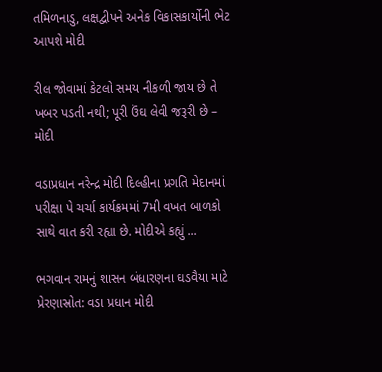તમિળનાડુ, લક્ષદ્વીપને અનેક વિકાસકાર્યોની ભેટ આપશે મોદી

રીલ જોવામાં કેટલો સમય નીકળી જાય છે તે ખબર પડતી નથી; પૂરી ઉંઘ લેવી જરૂરી છે – મોદી

વડાપ્રધાન નરેન્દ્ર મોદી દિલ્હીના પ્રગતિ મેદાનમાં પરીક્ષા પે ચર્ચા કાર્યક્રમમાં 7મી વખત બાળકો સાથે વાત કરી રહ્યા છે. મોદીએ કહ્યું ...

ભગવાન રામનું શાસન બંધારણના ઘડવૈયા માટે પ્રેરણાસ્રોત: વડા પ્રધાન મોદી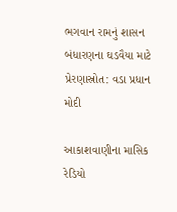ભગવાન રામનું શાસન બંધારણના ઘડવૈયા માટે પ્રેરણાસ્રોત: વડા પ્રધાન મોદી

આકાશવાણીના માસિક રેડિયો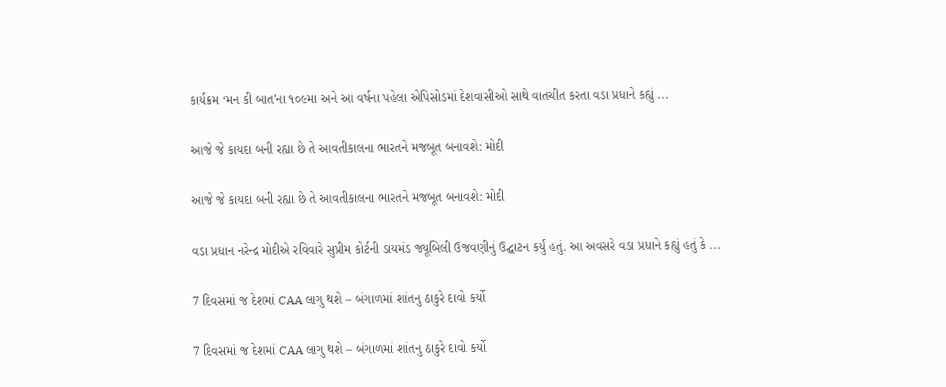કાર્યક્રમ ‘મન કી બાત’ના ૧૦૯મા અને આ વર્ષના પહેલા એપિસોડમાં દેશવાસીઓ સાથે વાતચીત કરતા વડા પ્રધાને કહ્યું ...

આજે જે કાયદા બની રહ્યા છે તે આવતીકાલના ભારતને મજબૂત બનાવશે: મોદી

આજે જે કાયદા બની રહ્યા છે તે આવતીકાલના ભારતને મજબૂત બનાવશે: મોદી

વડા પ્રધાન નરેન્દ્ર મોદીએ રવિવારે સુપ્રીમ કોર્ટની ડાયમંડ જ્યૂબિલી ઉજવણીનું ઉદ્ઘાટન કર્યું હતું. આ અવસરે વડા પ્રધાને કહ્યું હતું કે ...

7 દિવસમાં જ દેશમાં CAA લાગુ થશે – બંગાળમાં શાંતનુ ઠાકુરે દાવો કર્યો

7 દિવસમાં જ દેશમાં CAA લાગુ થશે – બંગાળમાં શાંતનુ ઠાકુરે દાવો કર્યો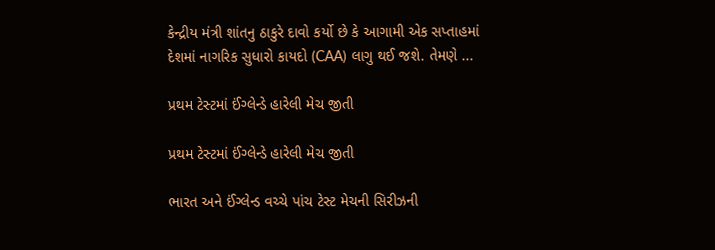કેન્દ્રીય મંત્રી શાંતનુ ઠાકુરે દાવો કર્યો છે કે આગામી એક સપ્તાહમાં દેશમાં નાગરિક સુધારો કાયદો (CAA) લાગુ થઈ જશે. તેમણે ...

પ્રથમ ટેસ્ટમાં ઈંગ્લેન્ડે હારેલી મેચ જીતી

પ્રથમ ટેસ્ટમાં ઈંગ્લેન્ડે હારેલી મેચ જીતી

ભારત અને ઈંગ્લેન્ડ વચ્ચે પાંચ ટેસ્ટ મેચની સિરીઝની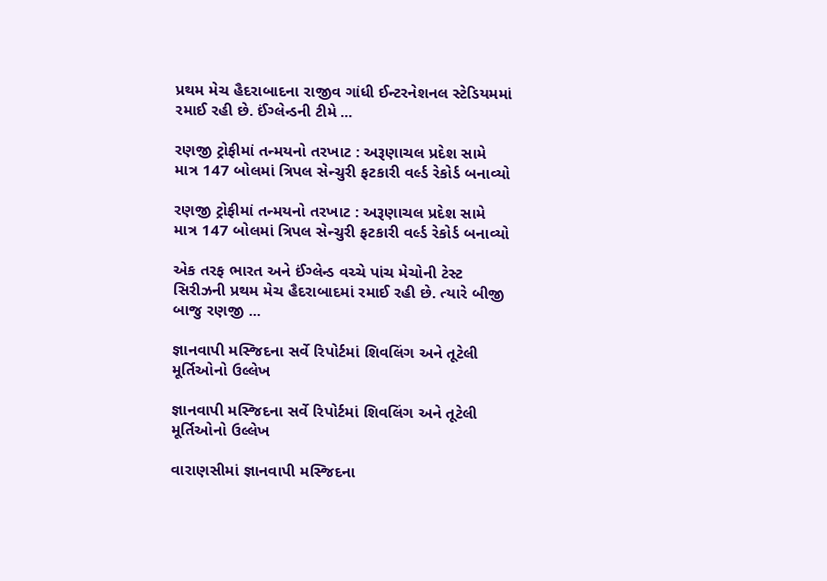પ્રથમ મેચ હૈદરાબાદના રાજીવ ગાંધી ઈન્ટરનેશનલ સ્ટેડિયમમાં રમાઈ રહી છે. ઈંગ્લેન્ડની ટીમે ...

રણજી ટ્રોફીમાં તન્મયનો તરખાટ : અરૂણાચલ પ્રદેશ સામે માત્ર 147 બોલમાં ત્રિપલ સેન્ચુરી ફટકારી વર્લ્ડ રેકોર્ડ બનાવ્યો

રણજી ટ્રોફીમાં તન્મયનો તરખાટ : અરૂણાચલ પ્રદેશ સામે માત્ર 147 બોલમાં ત્રિપલ સેન્ચુરી ફટકારી વર્લ્ડ રેકોર્ડ બનાવ્યો

એક તરફ ભારત અને ઈંગ્લેન્ડ વચ્ચે પાંચ મેચોની ટેસ્ટ સિરીઝની પ્રથમ મેચ હૈદરાબાદમાં રમાઈ રહી છે. ત્યારે બીજી બાજુ રણજી ...

જ્ઞાનવાપી મસ્જિદના સર્વે રિપોર્ટમાં શિવલિંગ અને તૂટેલી મૂર્તિઓનો ઉલ્લેખ

જ્ઞાનવાપી મસ્જિદના સર્વે રિપોર્ટમાં શિવલિંગ અને તૂટેલી મૂર્તિઓનો ઉલ્લેખ

વારાણસીમાં જ્ઞાનવાપી મસ્જિદના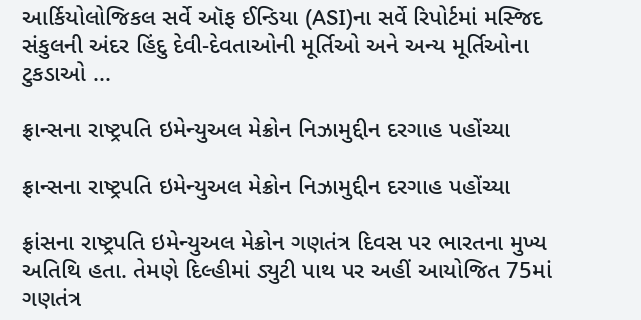આર્કિયોલોજિકલ સર્વે ઑફ ઈન્ડિયા (ASI)ના સર્વે રિપોર્ટમાં મસ્જિદ સંકુલની અંદર હિંદુ દેવી-દેવતાઓની મૂર્તિઓ અને અન્ય મૂર્તિઓના ટુકડાઓ ...

ફ્રાન્સના રાષ્ટ્રપતિ ઇમેન્યુઅલ મેક્રોન નિઝામુદ્દીન દરગાહ પહોંચ્યા

ફ્રાન્સના રાષ્ટ્રપતિ ઇમેન્યુઅલ મેક્રોન નિઝામુદ્દીન દરગાહ પહોંચ્યા

ફ્રાંસના રાષ્ટ્રપતિ ઇમેન્યુઅલ મેક્રોન ગણતંત્ર દિવસ પર ભારતના મુખ્ય અતિથિ હતા. તેમણે દિલ્હીમાં ડ્યુટી પાથ પર અહીં આયોજિત 75માં ગણતંત્ર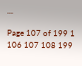...

Page 107 of 199 1 106 107 108 199